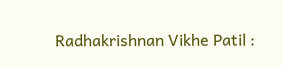Radhakrishnan Vikhe Patil :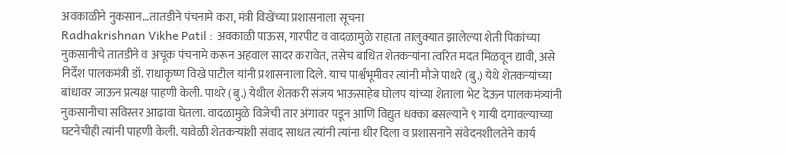अवकाळीने नुकसान…तातडीने पंचनामे करा, मंत्री विखेंच्या प्रशासनाला सूचना
Radhakrishnan Vikhe Patil : अवकाळी पाऊस, गारपीट व वादळामुळे राहाता तालुक्यात झालेल्या शेती पिकांच्या नुकसानीचे तातडीने व अचूक पंचनामे करून अहवाल सादर करावेत, तसेच बाधित शेतकऱ्यांना त्वरित मदत मिळवून द्यावी, असे निर्देश पालकमंत्री डॉ. राधाकृष्ण विखे पाटील यांनी प्रशासनाला दिले. याच पार्श्वभूमीवर त्यांनी मौजे पाथरे (बु.) येथे शेतकऱ्यांच्या बांधावर जाऊन प्रत्यक्ष पाहणी केली. पाथरे (बु.) येथील शेतकरी संजय भाऊसाहेब घोलप यांच्या शेताला भेट देऊन पालकमंत्र्यांनी नुकसानीचा सविस्तर आढावा घेतला. वादळामुळे विजेची तार अंगावर पडून आणि विद्युत धक्का बसल्याने ९ गायी दगावल्याच्या घटनेचीही त्यांनी पाहणी केली. यावेळी शेतकऱ्यांशी संवाद साधत त्यांनी त्यांना धीर दिला व प्रशासनाने संवेदनशीलतेने कार्य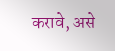करावे, असे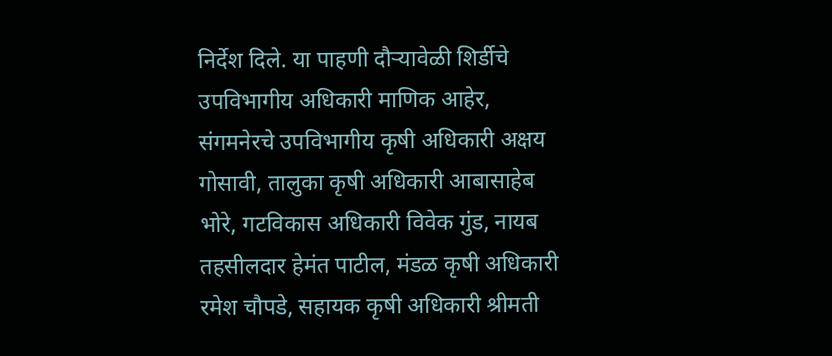निर्देश दिले. या पाहणी दौऱ्यावेळी शिर्डीचे उपविभागीय अधिकारी माणिक आहेर, संगमनेरचे उपविभागीय कृषी अधिकारी अक्षय गोसावी, तालुका कृषी अधिकारी आबासाहेब भोरे, गटविकास अधिकारी विवेक गुंड, नायब तहसीलदार हेमंत पाटील, मंडळ कृषी अधिकारी रमेश चौपडे, सहायक कृषी अधिकारी श्रीमती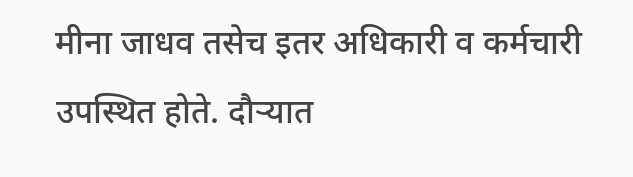मीना जाधव तसेच इतर अधिकारी व कर्मचारी उपस्थित होते. दौऱ्यात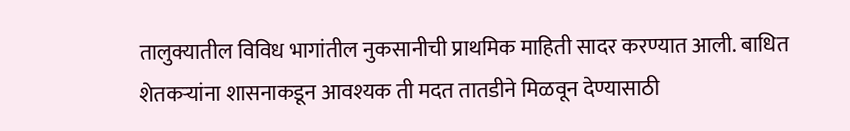तालुक्यातील विविध भागांतील नुकसानीची प्राथमिक माहिती सादर करण्यात आली. बाधित शेतकऱ्यांना शासनाकडून आवश्यक ती मदत तातडीने मिळवून देण्यासाठी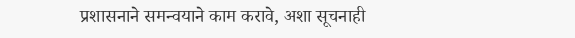प्रशासनाने समन्वयाने काम करावे, अशा सूचनाही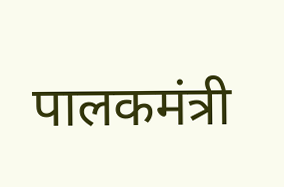पालकमंत्री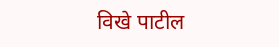विखे पाटील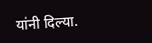यांनी दिल्या.